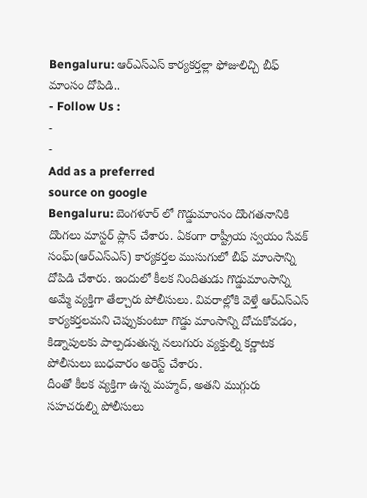Bengaluru: ఆర్ఎస్ఎస్ కార్యకర్తల్లా ఫోజులిచ్చి బీఫ్ మాంసం దోపిడి..
- Follow Us :
-
-
Add as a preferred
source on google
Bengaluru: బెంగళూర్ లో గొడ్డుమాంసం దొంగతనానికి దొంగలు మాస్టర్ ప్లాన్ చేశారు. ఏకంగా రాష్ట్రీయ స్వయం సేవక్ సంఘ్(ఆర్ఎస్ఎస్) కార్యకర్తల ముసుగులో బీఫ్ మాంసాన్ని దోపిడి చేశారు. ఇందులో కీలక నిందితుడు గొడ్డుమాంసాన్ని అమ్మే వ్యక్తిగా తేల్చారు పోలీసులు. వివరాల్లోకి వెళ్తే ఆర్ఎస్ఎస్ కార్యకర్తలమని చెప్పుకుంటూ గొడ్డు మాంసాన్ని దోచుకోవడం, కిడ్నాపులకు పాల్పడుతున్న నలుగురు వ్యక్తుల్ని కర్ణాటక పోలీసులు బుధవారం అరెస్ట్ చేశారు.
దీంతో కీలక వ్యక్తిగా ఉన్న మహ్మద్, అతని ముగ్గురు సహచరుల్ని పోలీసులు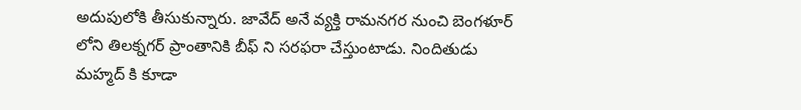అదుపులోకి తీసుకున్నారు. జావేద్ అనే వ్యక్తి రామనగర నుంచి బెంగళూర్ లోని తిలక్నగర్ ప్రాంతానికి బీఫ్ ని సరఫరా చేస్తుంటాడు. నిందితుడు మహ్మద్ కి కూడా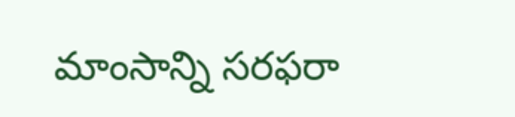మాంసాన్ని సరఫరా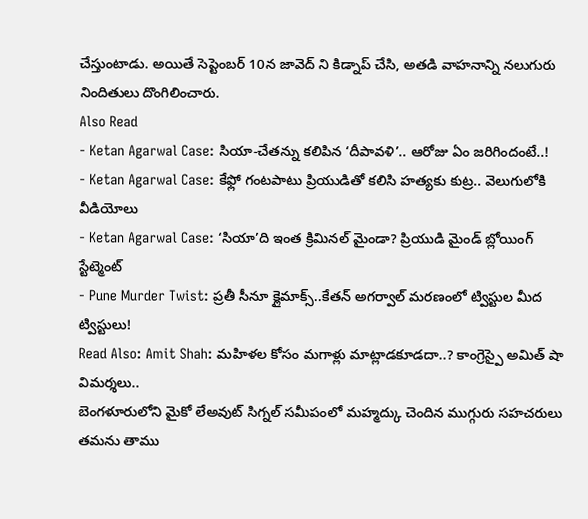చేస్తుంటాడు. అయితే సెప్టెంబర్ 10న జావెద్ ని కిడ్నాప్ చేసి, అతడి వాహనాన్ని నలుగురు నిందితులు దొంగిలించారు.
Also Read
- Ketan Agarwal Case: సియా-చేతన్ను కలిపిన ‘దీపావళి’.. ఆరోజు ఏం జరిగిందంటే..!
- Ketan Agarwal Case: కేఫ్లో గంటపాటు ప్రియుడితో కలిసి హత్యకు కుట్ర.. వెలుగులోకి వీడియోలు
- Ketan Agarwal Case: ‘సియా’ది ఇంత క్రిమినల్ మైండా? ప్రియుడి మైండ్ బ్లోయింగ్ స్టేట్మెంట్
- Pune Murder Twist: ప్రతీ సీనూ క్లైమాక్స్..కేతన్ అగర్వాల్ మరణంలో ట్విస్టుల మీద ట్విస్టులు!
Read Also: Amit Shah: మహిళల కోసం మగాళ్లు మాట్లాడకూడదా..? కాంగ్రెస్పై అమిత్ షా విమర్శలు..
బెంగళూరులోని మైకో లేఅవుట్ సిగ్నల్ సమీపంలో మహ్మద్కు చెందిన ముగ్గురు సహచరులు తమను తాము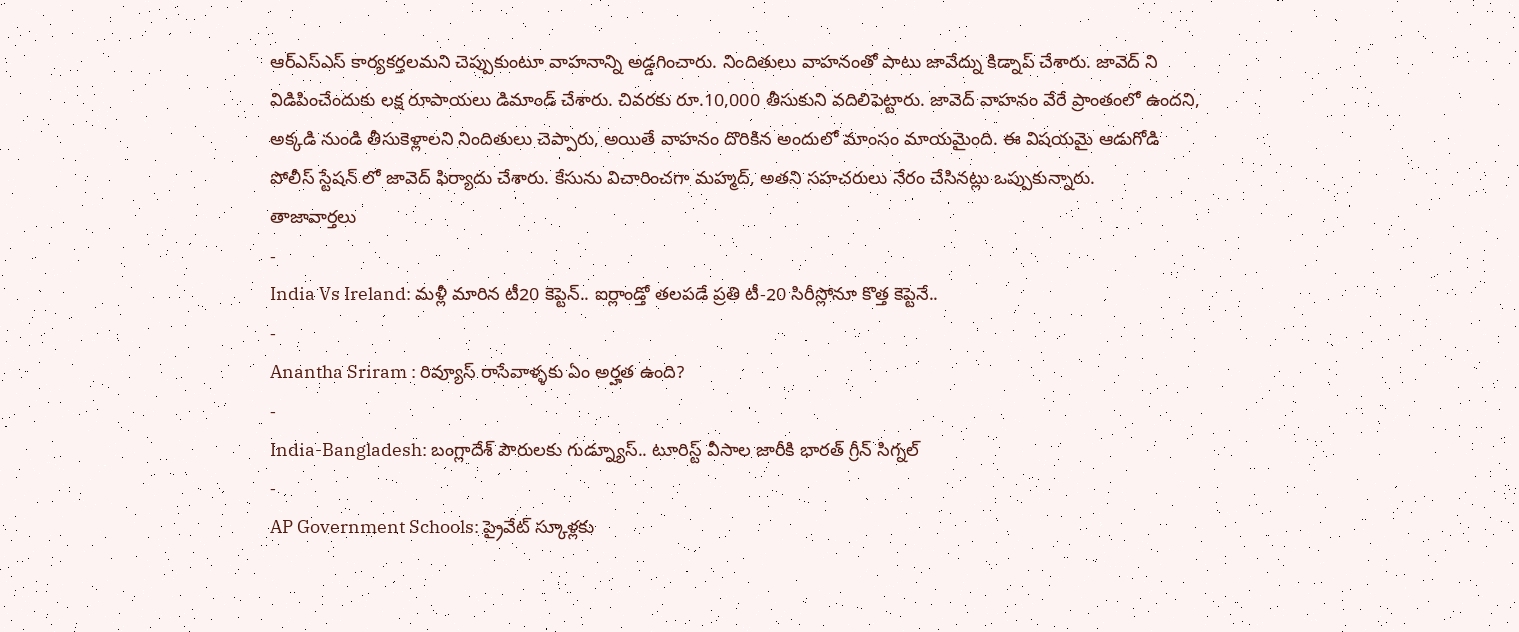ఆర్ఎస్ఎస్ కార్యకర్తలమని చెప్పుకుంటూ వాహనాన్ని అడ్డగించారు. నిందితులు వాహనంతో పాటు జావేద్ను కిడ్నాప్ చేశారు. జావెద్ ని విడిపించేందుకు లక్ష రూపాయలు డిమాండ్ చేశారు. చివరకు రూ.10,000 తీసుకుని వదిలిపెట్టారు. జావెద్ వాహనం వేరే ప్రాంతంలో ఉందని, అక్కడి నుండి తీసుకెళ్లాలని నిందితులు చెప్పారు, అయితే వాహనం దొరికిన అందులో మాంసం మాయమైంది. ఈ విషయమై ఆడుగోడి పోలీస్ స్టేషన్ లో జావెద్ ఫిర్యాదు చేశారు. కేసును విచారించగా మహ్మద్, అతని సహచరులు నేరం చేసినట్లు ఒప్పుకున్నారు.
తాజావార్తలు
-
India Vs Ireland: మళ్లీ మారిన టీ20 కెప్టెన్.. ఐర్లాండ్తో తలపడే ప్రతి టీ-20 సిరీస్లోనూ కొత్త కెప్టెనే..
-
Anantha Sriram : రివ్యూస్ రాసేవాళ్ళకు ఏం అర్హత ఉంది?
-
India-Bangladesh: బంగ్లాదేశ్ పౌరులకు గుడ్న్యూస్.. టూరిస్ట్ వీసాల జారీకి భారత్ గ్రీన్ సిగ్నల్
-
AP Government Schools: ప్రైవేట్ స్కూళ్లకు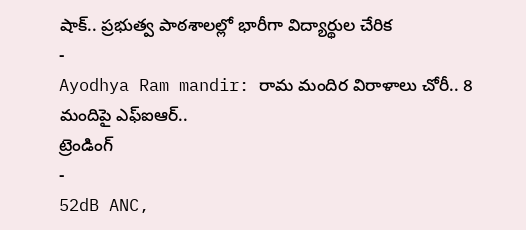షాక్.. ప్రభుత్వ పాఠశాలల్లో భారీగా విద్యార్థుల చేరిక
-
Ayodhya Ram mandir: రామ మందిర విరాళాలు చోరీ.. 8 మందిపై ఎఫ్ఐఆర్..
ట్రెండింగ్
-
52dB ANC,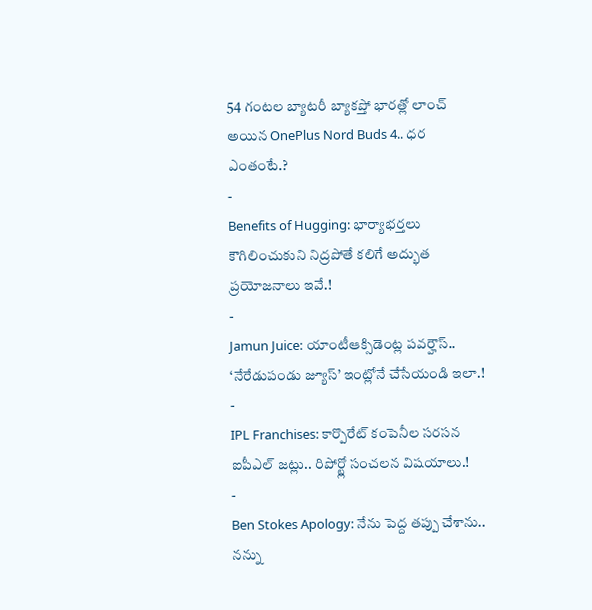54 గంటల బ్యాటరీ బ్యాకప్తో భారత్లో లాంచ్ అయిన OnePlus Nord Buds 4.. ధర ఎంతంటే.?
-
Benefits of Hugging: భార్యాభర్తలు కౌగిలించుకుని నిద్రపోతే కలిగే అద్భుత ప్రయోజనాలు ఇవే.!
-
Jamun Juice: యాంటీఆక్సిడెంట్ల పవర్హౌస్.. ‘నేరేడుపండు జ్యూస్’ ఇంట్లోనే చేసేయండి ఇలా.!
-
IPL Franchises: కార్పొరేట్ కంపెనీల సరసన ఐపీఎల్ జట్లు.. రిపోర్ట్లో సంచలన విషయాలు.!
-
Ben Stokes Apology: నేను పెద్ద తప్పు చేశాను.. నన్ను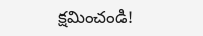క్షమించండి!